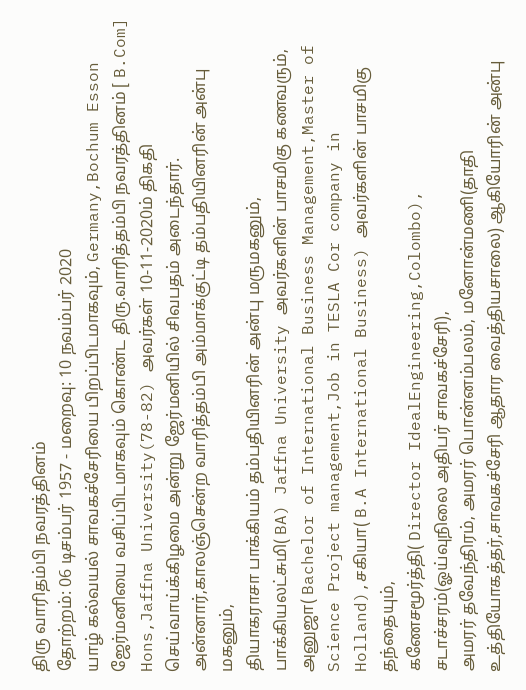திரு வாரிதம்பி நவரத்தினம்
தோற்றம்: 06 டிசம்பர் 1957 - மறைவு: 10 நவம்பர் 2020
யாழ் கல்வயல் சாவகச்சேரியை பிறப்பிடமாகவும், Germany,Bochum Esson ஜேர்மனியை வசிப்பிடமாகவும் கொண்ட திரு.வாரித்தம்பி நவரத்தினம் [ B.Com] Hons,Jaffna University(78-82) அவர்கள் 10-11-2020ம் திகதி செய்வாய்க்கிழமை அன்று ஜேர்மனியில் சிவபதம் அடைந்தார்.
அன்னார்,காலஞ்சென்ற வாரித்தம்பி அம்மாக்குட்டி தம்பதியினரின் அன்பு மகனும்,
தியாகராசா பாக்கியம் தம்பதியினரின் அன்பு மருமகனும்,
பாக்கியலட்சுமி( BA) Jaffna University அவர்களின் பாசமிகு கணவரும்,
அனுஜா( Bachelor of International Business Management,Master of Science Project management,Job in TESLA Cor company in Holland),சகியா( B.A International Business) அவர்களின் பாசமிகு தந்தையும்,
கணேசமூர்த்தி( Director IdealEngineering,Colombo), சடாச்சரம்(ஓய்வுநிலை அதிபர் சாவகச்சேரி),
அமரர் தவேந்திரம், அமரர் பொன்னம்பலம், மனோன்மணி(தாதி உத்தியோகத்தர்,சாவகச்சேரி ஆதார வைத்தியசாலை) ஆகியோரின் அன்பு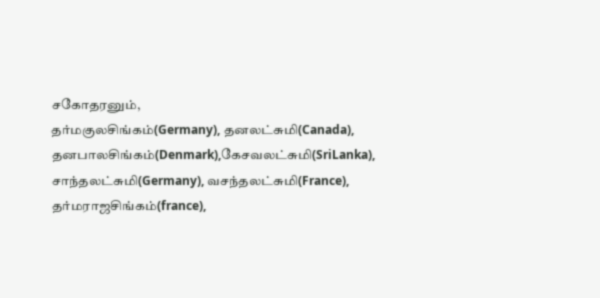சகோதரனும்,
தர்மகுலசிங்கம்(Germany), தனலட்சுமி(Canada), தனபாலசிங்கம்(Denmark),கேசவலட்சுமி(SriLanka),
சாந்தலட்சுமி(Germany), வசந்தலட்சுமி(France), தர்மராஜசிங்கம்(france),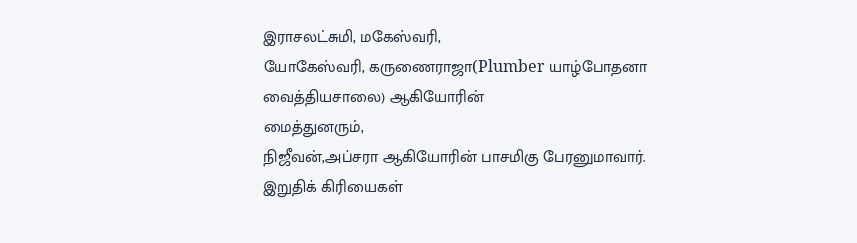இராசலட்சுமி, மகேஸ்வரி,
யோகேஸ்வரி, கருணைராஜா(Plumber யாழ்போதனா வைத்தியசாலை) ஆகியோரின்
மைத்துனரும்,
நிஜீவன்,அப்சரா ஆகியோரின் பாசமிகு பேரனுமாவார்.
இறுதிக் கிரியைகள்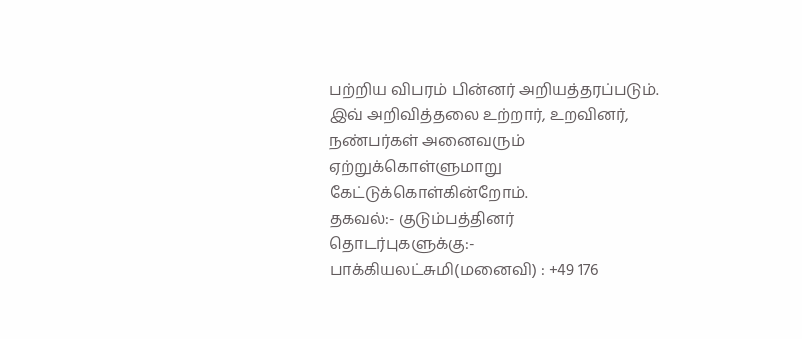பற்றிய விபரம் பின்னர் அறியத்தரப்படும்.
இவ் அறிவித்தலை உற்றார், உறவினர், நண்பர்கள் அனைவரும் ஏற்றுக்கொள்ளுமாறு கேட்டுக்கொள்கின்றோம்.
தகவல்:- குடும்பத்தினர்
தொடர்புகளுக்கு:-
பாக்கியலட்சுமி(மனைவி) : +49 176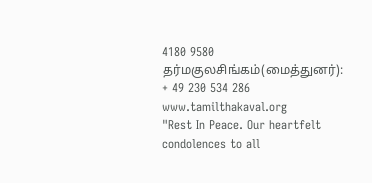4180 9580
தர்மகுலசிங்கம்(மைத்துனர்): + 49 230 534 286
www.tamilthakaval.org
"Rest In Peace. Our heartfelt condolences to all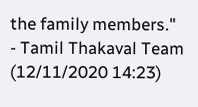the family members."
- Tamil Thakaval Team (12/11/2020 14:23)